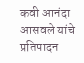कवी आनंदा आसवले यांचे प्रतिपादन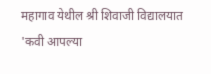महागाव येथील श्री शिवाजी विद्यालयात 'कवी आपल्या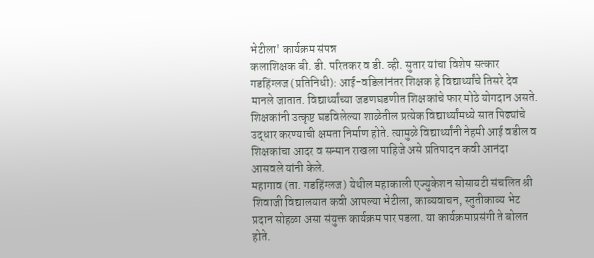भेटीला' कार्यक्रम संपन्न
कलाशिक्षक बी. डी. परितकर व डी. व्ही. सुतार यांचा विशेष सत्कार
गडहिंग्लज (प्रतिनिधी): आई-वडिलांनंतर शिक्षक हे विद्यार्थ्यांचे तिसरे देव मानले जातात. विद्यार्थ्यांच्या जडणघडणीत शिक्षकांचे फार मोठे योगदान असते. शिक्षकांनी उत्कृष्ट घडविलेल्या शाळेतील प्रत्येक विद्यार्थ्यांमध्ये सात पिढ्यांचे उद्धार करण्याची क्षमता निर्माण होते. त्यामुळे विद्यार्थ्यांनी नेहमी आई वडील व शिक्षकांचा आदर व सन्मान राखला पाहिजे असे प्रतिपादन कवी आनंदा आसवले यांनी केले.
महागाव (ता. गडहिंग्लज) येथील महाकाली एज्युकेशन सोसायटी संचलित श्री शिवाजी विद्यालयात कवी आपल्या भेटीला, काव्यवाचन, स्तुतीकाव्य भेट प्रदान सोहळा असा संयुक्त कार्यक्रम पार पडला. या कार्यक्रमाप्रसंगी ते बोलत होते.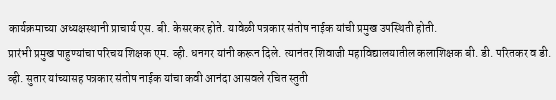कार्यक्रमाच्या अध्यक्षस्थानी प्राचार्य एस. बी. केसरकर होते. यावेळी पत्रकार संतोष नाईक यांची प्रमुख उपस्थिती होती.
प्रारंभी प्रमुख पाहुण्यांचा परिचय शिक्षक एम. व्ही. धनगर यांनी करून दिले. त्यानंतर शिवाजी महाविद्यालयातील कलाशिक्षक बी. डी. परितकर व डी. व्ही. सुतार यांच्यासह पत्रकार संतोष नाईक यांचा कवी आनंदा आसवले रचित स्तुती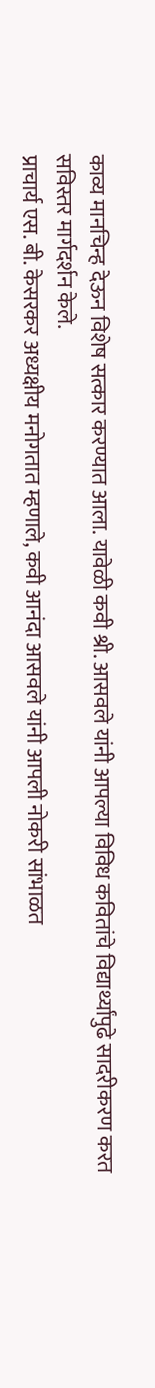काव्य मानचिन्ह देऊन विशेष सत्कार करण्यात आला. यावेळी कवी श्री. आसवले यांनी आपल्या विविध कवितांचे विद्यार्थ्यांपुढे सादरीकरण करत सविस्तर मार्गदर्शन केले.
प्राचार्य एस. बी. केसरकर अध्यक्षीय मनोगतात म्हणाले, कवी आनंदा आसवले यांनी आपली नोकरी सांभाळत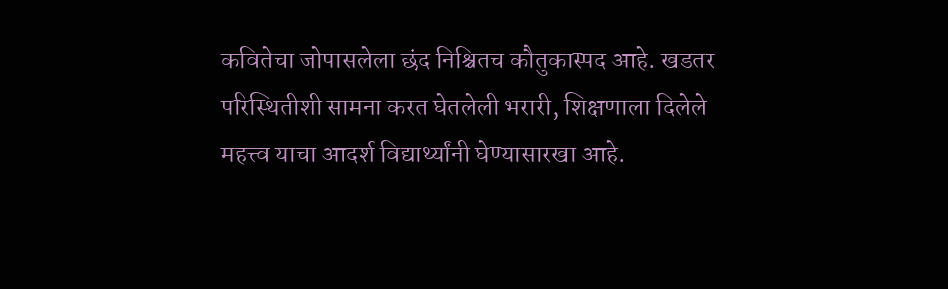कवितेचा जोपासलेला छंद निश्चितच कौतुकास्पद आहे. खडतर परिस्थितीशी सामना करत घेतलेली भरारी, शिक्षणाला दिलेले महत्त्व याचा आदर्श विद्यार्थ्यांनी घेण्यासारखा आहे.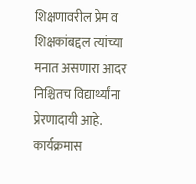शिक्षणावरील प्रेम व शिक्षकांबद्दल त्यांच्या मनात असणारा आदर निश्चितच विद्यार्थ्यांना प्रेरणादायी आहे.
कार्यक्रमास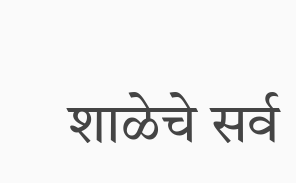शाळेचे सर्व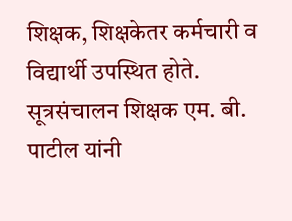शिक्षक, शिक्षकेतर कर्मचारी व विद्यार्थी उपस्थित होते. सूत्रसंचालन शिक्षक एम. बी. पाटील यांनी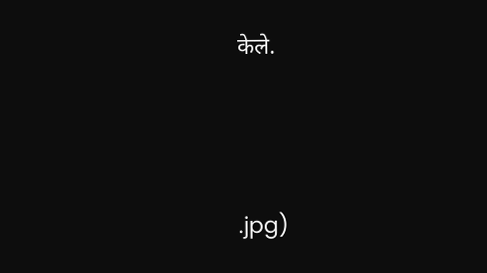केले.




.jpg)